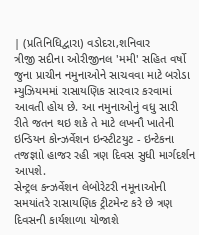| (પ્રતિનિધિદ્વારા) વડોદરા,શનિવાર
ત્રીજી સદીના ઓરીજીનલ 'મમી' સહિત વર્ષો જુના પ્રાચીન નમુનાઓને સાચવવા માટે બરોડા મ્યુઝિયમમાં રાસાયણિક સારવાર કરવામાં આવતી હોય છે. આ નમુનાઓનું વધુ સારી રીતે જતન થઇ શકે તે માટે લખનૌ ખાતેની ઇન્ડિયન કોન્ઝર્વેશન ઇન્સ્ટીટયુટ - ઇન્ટેકના તજજ્ઞાો હાજર રહી ત્રણ દિવસ સુધી માર્ગદર્શન આપશે.
સેન્ટ્રલ કન્ઝર્વેશન લેબોરેટરી નમૂનાઓની સમયાંતરે રાસાયણિક ટ્રીટમેન્ટ કરે છે ત્રણ દિવસની કાર્યશાળા યોજાશે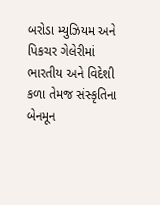બરોડા મ્યુઝિયમ અને પિકચર ગેલેરીમાં ભારતીય અને વિદેશી કળા તેમજ સંસ્કૃતિના બેનમૂન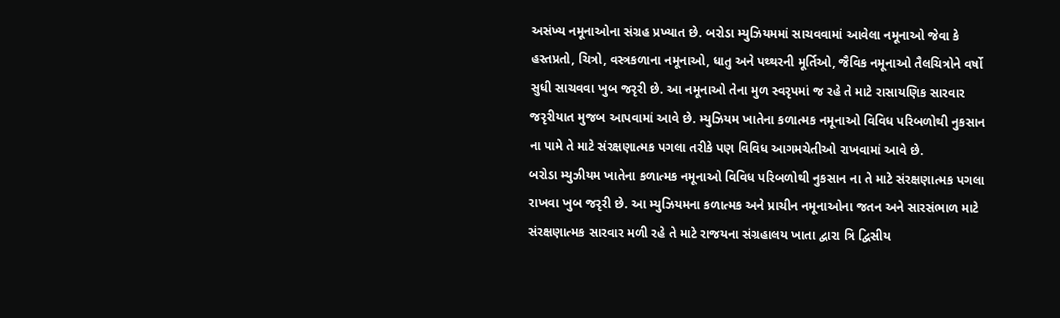અસંખ્ય નમૂનાઓના સંગ્રહ પ્રખ્યાત છે. બરોડા મ્યુઝિયમમાં સાચવવામાં આવેલા નમૂનાઓ જેવા કે હસ્તપ્રતો, ચિત્રો, વસ્ત્રકળાના નમૂનાઓ, ધાતુ અને પથ્થરની મૂર્તિઓ, જૈવિક નમૂનાઓ તૈલચિત્રોને વર્ષો સુધી સાચવવા ખુબ જરૃરી છે. આ નમૂનાઓ તેના મુળ સ્વરૃપમાં જ રહે તે માટે રાસાયણિક સારવાર જરૃરીયાત મુજબ આપવામાં આવે છે. મ્યુઝિયમ ખાતેના કળાત્મક નમૂનાઓ વિવિધ પરિબળોથી નુકસાન ના પામે તે માટે સંરક્ષણાત્મક પગલા તરીકે પણ વિવિધ આગમચેતીઓ રાખવામાં આવે છે.
બરોડા મ્યુઝીયમ ખાતેના કળાત્મક નમૂનાઓ વિવિધ પરિબળોથી નુકસાન ના તે માટે સંરક્ષણાત્મક પગલા રાખવા ખુબ જરૃરી છે. આ મ્યુઝિયમના કળાત્મક અને પ્રાચીન નમૂનાઓના જતન અને સારસંભાળ માટે સંરક્ષણાત્મક સારવાર મળી રહે તે માટે રાજયના સંગ્રહાલય ખાતા દ્વારા ત્રિ દ્વિસીય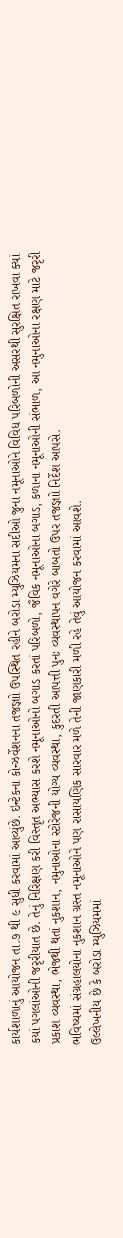કાર્યશાળાનું આયોજન તા.૭ થી ૯ સુધી કરવામાં આવ્યુંછે. ઇન્ટેકના કોન્ઝર્વેશનના તજજ્ઞાો ઉપસ્થિત રહીને બરોડા મ્યુઝિયમના સદીઓ જુના નમૂનાઓને વિવિધ પરિબળોની અસરથી સુરક્ષિત રાખવા ક્યાં કયાં પગલાંઓની જરૃરીયાત છે. તેનું નિરિક્ષણ કરી વિસ્તૃત અભ્યાસ કરશે નમૂનાઓનો બગાડ કરતાં પરિબળો, જૈવિક નમૂનાઓના બગાડ, કળાના નમૂનાઓની સંભાળ, આ નમુનાઓના રક્ષણ માટે જરૃરી પ્રકાશ વ્યવસ્થા, ભેજથી થતાં નુકશાન, નમુનાઓના સ્ટોરેજની યોગ્ય વ્યવસ્થા, કુદરતી આપત્તી પુનઃ વ્યવસ્થાપન વગેરે બાબતો ઉપર તજજ્ઞાો નિર્દેશ આપસે.
ભવિષ્યમાં સંગ્રહાલયોના નુકશાન ગ્રસ્ત નમૂનાઓને પણ રાસાયણિક સારવાર મળે તેની જાણકારી મળી રહે તેવું આયોજન કરવામાં આવશે.
ઉલ્લેખનીય છે કે બરોડા મ્યુઝિયમમાં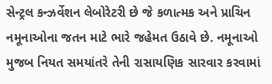સેન્ટ્રલ કન્ઝર્વેશન લેબોરેટરી છે જે કળાત્મક અને પ્રાચિન નમૂનાઓના જતન માટે ભારે જહેમત ઉઠાવે છે. નમૂનાઓ મુજબ નિયત સમયાંતરે તેની રાસાયણિક સારવાર કરવામાં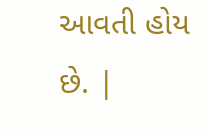આવતી હોય છે. |